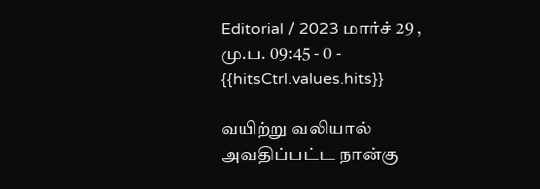Editorial / 2023 மார்ச் 29 , மு.ப. 09:45 - 0 - {{hitsCtrl.values.hits}}

வயிற்று வலியால் அவதிப்பட்ட நான்கு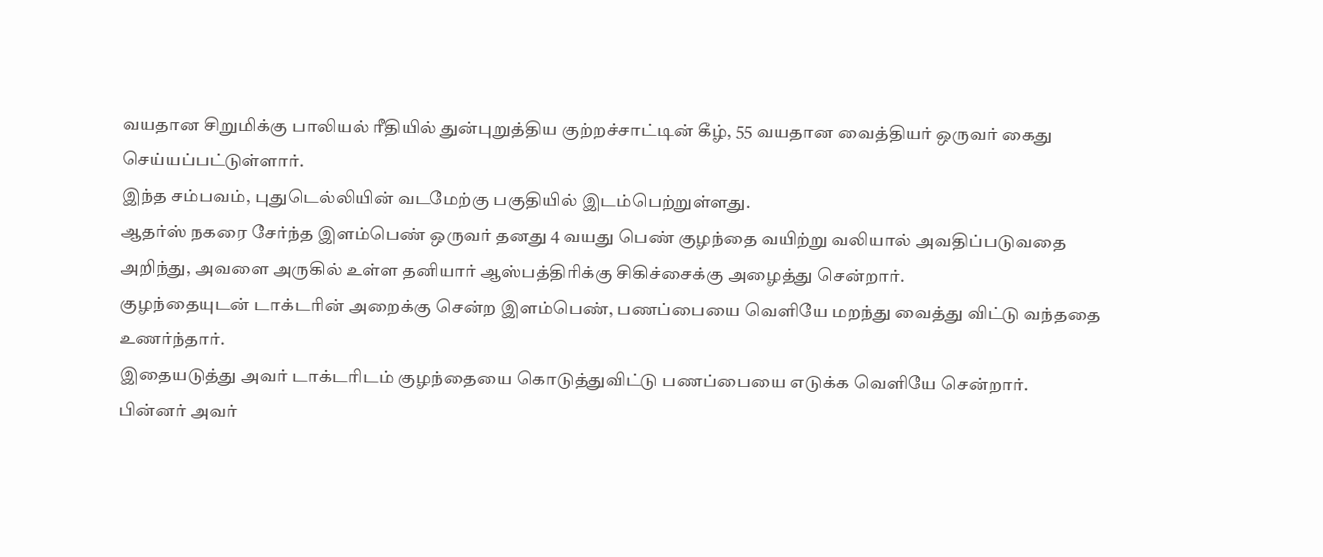வயதான சிறுமிக்கு பாலியல் ரீதியில் துன்புறுத்திய குற்றச்சாட்டின் கீழ், 55 வயதான வைத்தியர் ஒருவர் கைது செய்யப்பட்டுள்ளார்.
இந்த சம்பவம், புதுடெல்லியின் வடமேற்கு பகுதியில் இடம்பெற்றுள்ளது.
ஆதர்ஸ் நகரை சேர்ந்த இளம்பெண் ஒருவர் தனது 4 வயது பெண் குழந்தை வயிற்று வலியால் அவதிப்படுவதை அறிந்து, அவளை அருகில் உள்ள தனியார் ஆஸ்பத்திரிக்கு சிகிச்சைக்கு அழைத்து சென்றார்.
குழந்தையுடன் டாக்டரின் அறைக்கு சென்ற இளம்பெண், பணப்பையை வெளியே மறந்து வைத்து விட்டு வந்ததை உணர்ந்தார்.
இதையடுத்து அவர் டாக்டரிடம் குழந்தையை கொடுத்துவிட்டு பணப்பையை எடுக்க வெளியே சென்றார்.
பின்னர் அவர்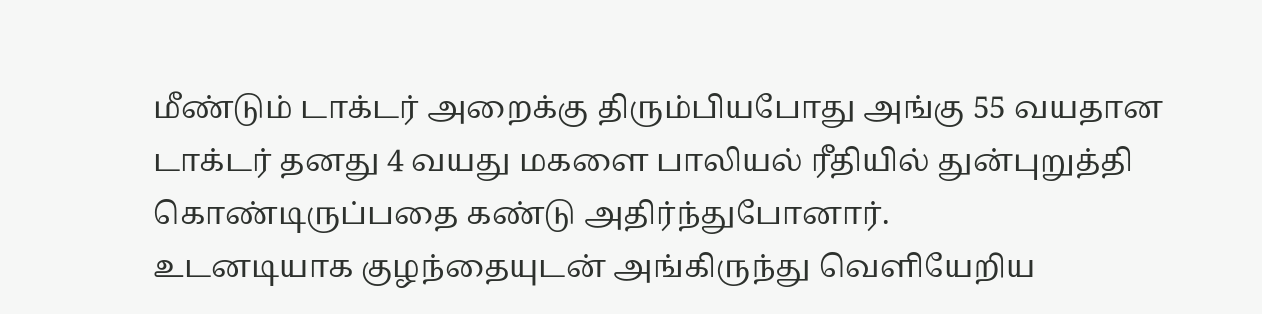மீண்டும் டாக்டர் அறைக்கு திரும்பியபோது அங்கு 55 வயதான டாக்டர் தனது 4 வயது மகளை பாலியல் ரீதியில் துன்புறுத்தி கொண்டிருப்பதை கண்டு அதிர்ந்துபோனார்.
உடனடியாக குழந்தையுடன் அங்கிருந்து வெளியேறிய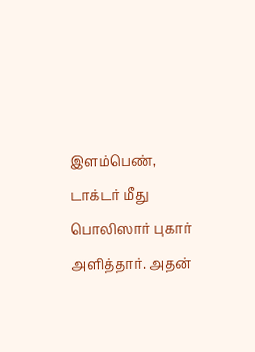இளம்பெண், டாக்டர் மீது பொலிஸார் புகார் அளித்தார். அதன்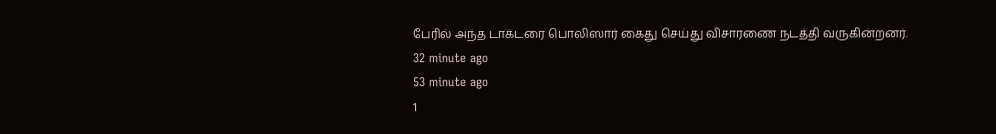பேரில் அந்த டாக்டரை பொலிஸார் கைது செய்து விசாரணை நடத்தி வருகின்றனர்.
32 minute ago
53 minute ago
1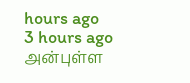hours ago
3 hours ago
அன்புள்ள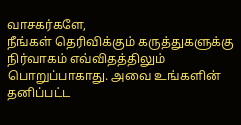வாசகர்களே,
நீங்கள் தெரிவிக்கும் கருத்துகளுக்கு நிர்வாகம் எவ்விதத்திலும் பொறுப்பாகாது. அவை உங்களின் தனிப்பட்ட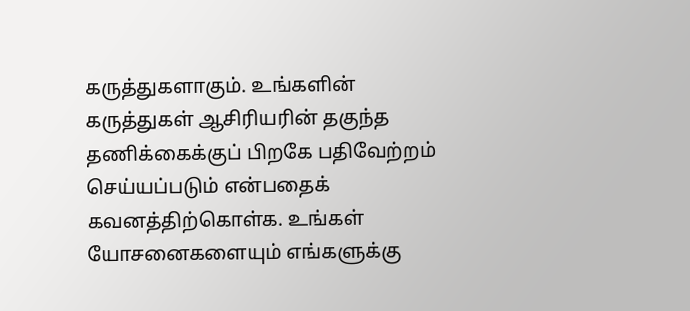கருத்துகளாகும். உங்களின் கருத்துகள் ஆசிரியரின் தகுந்த தணிக்கைக்குப் பிறகே பதிவேற்றம் செய்யப்படும் என்பதைக் கவனத்திற்கொள்க. உங்கள் யோசனைகளையும் எங்களுக்கு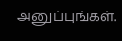அனுப்புங்கள்.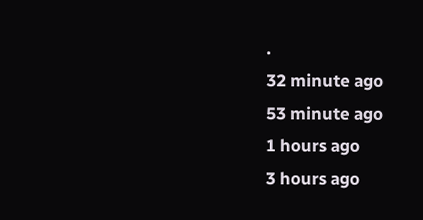.
32 minute ago
53 minute ago
1 hours ago
3 hours ago